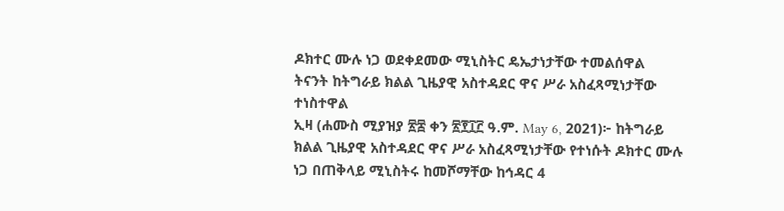ዶክተር ሙሉ ነጋ ወደቀደመው ሚኒስትር ዴኤታነታቸው ተመልሰዋል
ትናንት ከትግራይ ክልል ጊዜያዊ አስተዳደር ዋና ሥራ አስፈጻሚነታቸው ተነስተዋል
ኢዛ (ሐሙስ ሚያዝያ ፳፰ ቀን ፳፻፲፫ ዓ.ም. May 6, 2021)፦ ከትግራይ ክልል ጊዜያዊ አስተዳደር ዋና ሥራ አስፈጻሚነታቸው የተነሱት ዶክተር ሙሉ ነጋ በጠቅላይ ሚኒስትሩ ከመሾማቸው ከኅዳር 4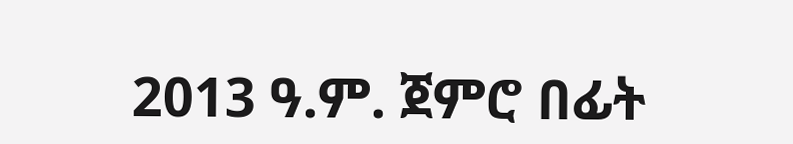2013 ዓ.ም. ጀምሮ በፊት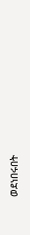ወደነበሩበት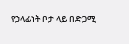የኃላፊነት ቦታ ላይ በድጋሚ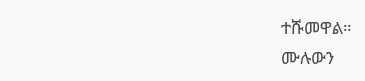ተሹመዋል።
ሙሉውን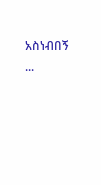አስነብበኝ ...